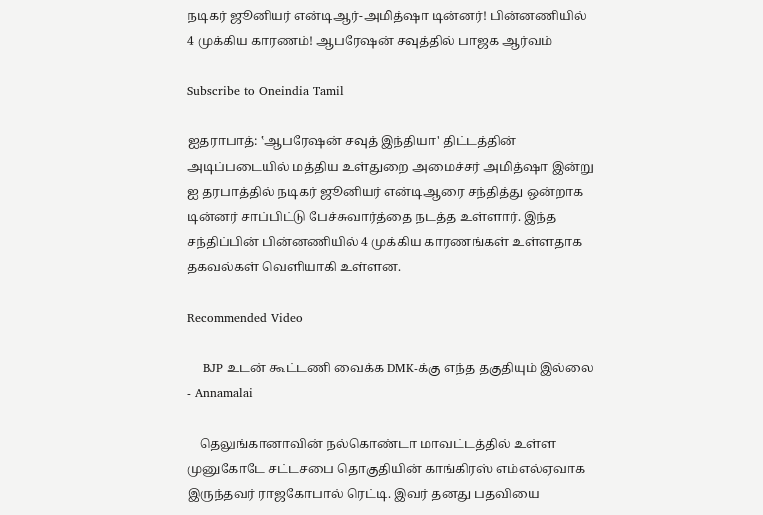நடிகர் ஜூனியர் என்டிஆர்-அமித்ஷா டின்னர்! பின்னணியில் 4 முக்கிய காரணம்! ஆபரேஷன் சவுத்தில் பாஜக ஆர்வம்

Subscribe to Oneindia Tamil

ஐதராபாத்: ‛ஆபரேஷன் சவுத் இந்தியா' திட்டத்தின் அடிப்படையில் மத்திய உள்துறை அமைச்சர் அமித்ஷா இன்று ஐ தரபாத்தில் நடிகர் ஜூனியர் என்டிஆரை சந்தித்து ஒன்றாக டின்னர் சாப்பிட்டு பேச்சுவார்த்தை நடத்த உள்ளார். இந்த சந்திப்பின் பின்னணியில் 4 முக்கிய காரணங்கள் உள்ளதாக தகவல்கள் வெளியாகி உள்ளன.

Recommended Video

    BJP உடன் கூட்டணி வைக்க DMK-க்கு எந்த தகுதியும் இல்லை - Annamalai

    தெலுங்கானாவின் நல்கொண்டா மாவட்டத்தில் உள்ள முனுகோடே சட்டசபை தொகுதியின் காங்கிரஸ் எம்எல்ஏவாக இருந்தவர் ராஜகோபால் ரெட்டி. இவர் தனது பதவியை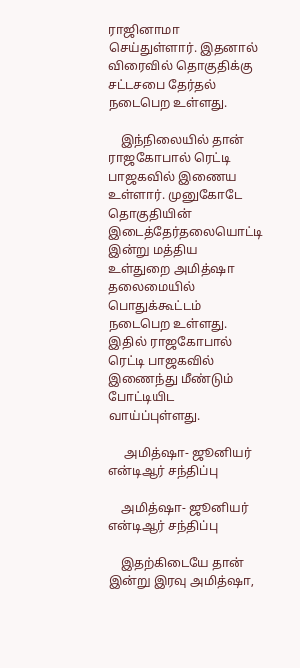ராஜினாமா செய்துள்ளார். இதனால் விரைவில் தொகுதிக்கு சட்டசபை தேர்தல் நடைபெற உள்ளது.

    இந்நிலையில் தான் ராஜகோபால் ரெட்டி பாஜகவில் இணைய உள்ளார். முனுகோடே தொகுதியின் இடைத்தேர்தலையொட்டி இன்று மத்திய உள்துறை அமித்ஷா தலைமையில் பொதுக்கூட்டம் நடைபெற உள்ளது. இதில் ராஜகோபால் ரெட்டி பாஜகவில் இணைந்து மீண்டும் போட்டியிட வாய்ப்புள்ளது.

     அமித்ஷா- ஜூனியர் என்டிஆர் சந்திப்பு

    அமித்ஷா- ஜூனியர் என்டிஆர் சந்திப்பு

    இதற்கிடையே தான் இன்று இரவு அமித்ஷா,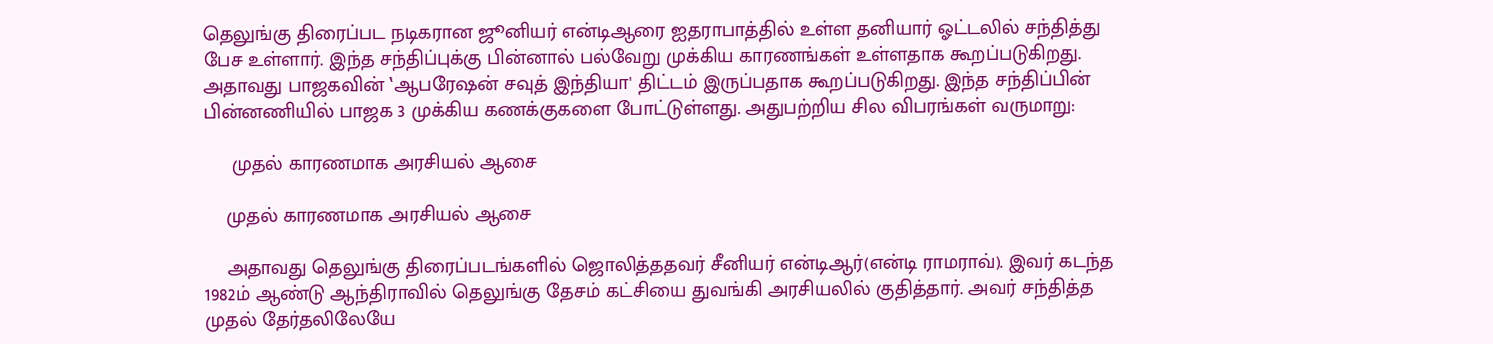தெலுங்கு திரைப்பட நடிகரான ஜூனியர் என்டிஆரை ஐதராபாத்தில் உள்ள தனியார் ஓட்டலில் சந்தித்து பேச உள்ளார். இந்த சந்திப்புக்கு பின்னால் பல்வேறு முக்கிய காரணங்கள் உள்ளதாக கூறப்படுகிறது. அதாவது பாஜகவின் ‛ஆபரேஷன் சவுத் இந்தியா' திட்டம் இருப்பதாக கூறப்படுகிறது. இந்த சந்திப்பின் பின்னணியில் பாஜக 3 முக்கிய கணக்குகளை போட்டுள்ளது. அதுபற்றிய சில விபரங்கள் வருமாறு:

     முதல் காரணமாக அரசியல் ஆசை

    முதல் காரணமாக அரசியல் ஆசை

    அதாவது தெலுங்கு திரைப்படங்களில் ஜொலித்ததவர் சீனியர் என்டிஆர்(என்டி ராமராவ்). இவர் கடந்த 1982ம் ஆண்டு ஆந்திராவில் தெலுங்கு தேசம் கட்சியை துவங்கி அரசியலில் குதித்தார். அவர் சந்தித்த முதல் தேர்தலிலேயே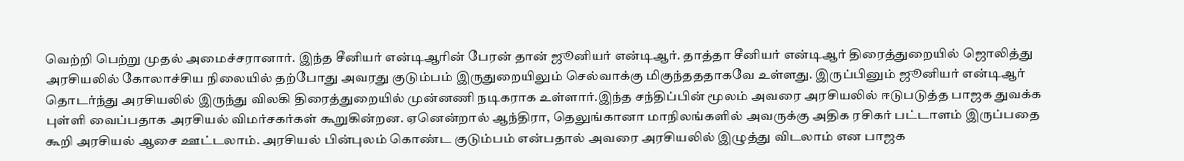வெற்றி பெற்று முதல் அமைச்சரானார். இந்த சீனியர் என்டிஆரின் பேரன் தான் ஜூனியர் என்டிஆர். தாத்தா சீனியர் என்டிஆர் திரைத்துறையில் ஜொலித்து அரசியலில் கோலாச்சிய நிலையில் தற்போது அவரது குடும்பம் இருதுறையிலும் செல்வாக்கு மிகுந்தததாகவே உள்ளது. இருப்பினும் ஜூனியர் என்டிஆர் தொடர்ந்து அரசியலில் இருந்து விலகி திரைத்துறையில் முன்னணி நடிகராக உள்ளார்.இந்த சந்திப்பின் மூலம் அவரை அரசியலில் ஈடுபடுத்த பாஜக துவக்க புள்ளி வைப்பதாக அரசியல் விமர்சகர்கள் கூறுகின்றன. ஏனென்றால் ஆந்திரா, தெலுங்கானா மாநிலங்களில் அவருக்கு அதிக ரசிகர் பட்டாளம் இருப்பதை கூறி அரசியல் ஆசை ஊட்டலாம். அரசியல் பின்புலம் கொண்ட குடும்பம் என்பதால் அவரை அரசியலில் இழுத்து விடலாம் என பாஜக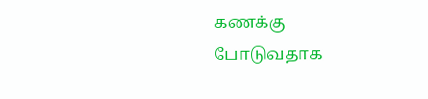கணக்கு போடுவதாக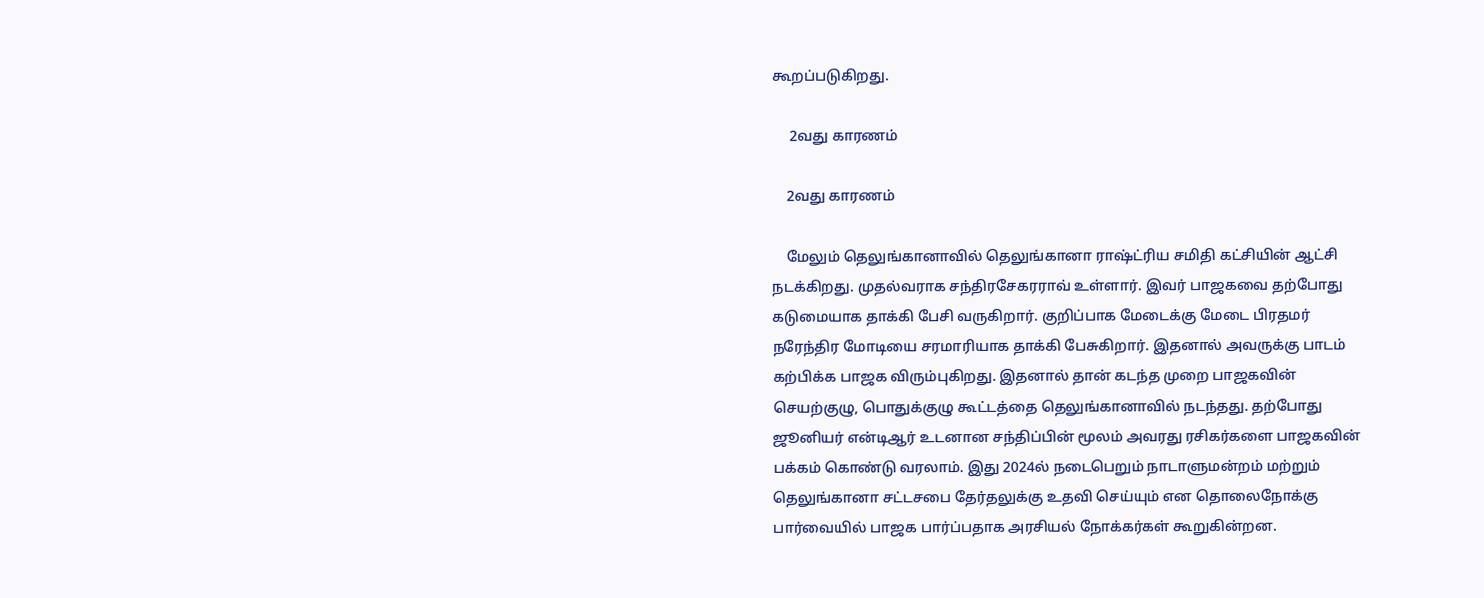கூறப்படுகிறது.

     2வது காரணம்

    2வது காரணம்

    மேலும் தெலுங்கானாவில் தெலுங்கானா ராஷ்ட்ரிய சமிதி கட்சியின் ஆட்சி நடக்கிறது. முதல்வராக சந்திரசேகரராவ் உள்ளார். இவர் பாஜகவை தற்போது கடுமையாக தாக்கி பேசி வருகிறார். குறிப்பாக மேடைக்கு மேடை பிரதமர் நரேந்திர மோடியை சரமாரியாக தாக்கி பேசுகிறார். இதனால் அவருக்கு பாடம் கற்பிக்க பாஜக விரும்புகிறது. இதனால் தான் கடந்த முறை பாஜகவின் செயற்குழு, பொதுக்குழு கூட்டத்தை தெலுங்கானாவில் நடந்தது. தற்போது ஜூனியர் என்டிஆர் உடனான சந்திப்பின் மூலம் அவரது ரசிகர்களை பாஜகவின் பக்கம் கொண்டு வரலாம். இது 2024ல் நடைபெறும் நாடாளுமன்றம் மற்றும் தெலுங்கானா சட்டசபை தேர்தலுக்கு உதவி செய்யும் என தொலைநோக்கு பார்வையில் பாஜக பார்ப்பதாக அரசியல் நோக்கர்கள் கூறுகின்றன.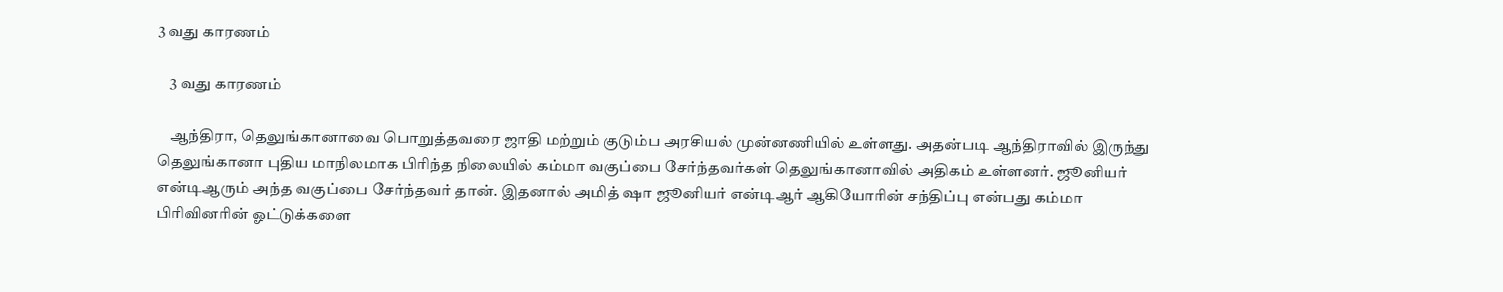3 வது காரணம்

    3 வது காரணம்

    ஆந்திரா, தெலுங்கானாவை பொறுத்தவரை ஜாதி மற்றும் குடும்ப அரசியல் முன்னணியில் உள்ளது. அதன்படி ஆந்திராவில் இருந்து தெலுங்கானா புதிய மாநிலமாக பிரிந்த நிலையில் கம்மா வகுப்பை சேர்ந்தவர்கள் தெலுங்கானாவில் அதிகம் உள்ளனர். ஜூனியர் என்டிஆரும் அந்த வகுப்பை சேர்ந்தவர் தான். இதனால் அமித் ஷா ஜூனியர் என்டிஆர் ஆகியோரின் சந்திப்பு என்பது கம்மா பிரிவினரின் ஓட்டுக்களை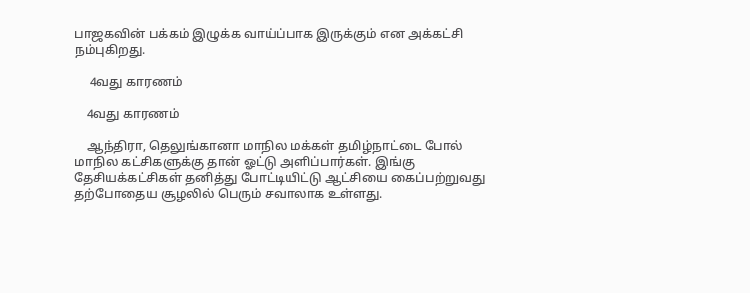பாஜகவின் பக்கம் இழுக்க வாய்ப்பாக இருக்கும் என அக்கட்சி நம்புகிறது.

     4வது காரணம்

    4வது காரணம்

    ஆந்திரா, தெலுங்கானா மாநில மக்கள் தமிழ்நாட்டை போல் மாநில கட்சிகளுக்கு தான் ஓட்டு அளிப்பார்கள். இங்கு தேசியக்கட்சிகள் தனித்து போட்டியிட்டு ஆட்சியை கைப்பற்றுவது தற்போதைய சூழலில் பெரும் சவாலாக உள்ளது.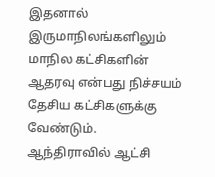இதனால் இருமாநிலங்களிலும் மாநில கட்சிகளின் ஆதரவு என்பது நிச்சயம் தேசிய கட்சிகளுக்கு வேண்டும். ஆந்திராவில் ஆட்சி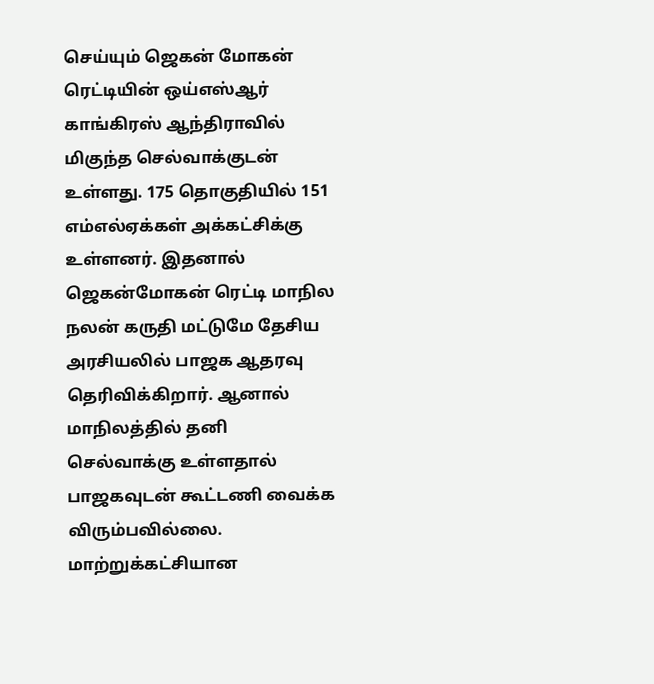செய்யும் ஜெகன் மோகன் ரெட்டியின் ஒய்எஸ்ஆர் காங்கிரஸ் ஆந்திராவில் மிகுந்த செல்வாக்குடன் உள்ளது. 175 தொகுதியில் 151 எம்எல்ஏக்கள் அக்கட்சிக்கு உள்ளனர். இதனால் ஜெகன்மோகன் ரெட்டி மாநில நலன் கருதி மட்டுமே தேசிய அரசியலில் பாஜக ஆதரவு தெரிவிக்கிறார். ஆனால் மாநிலத்தில் தனி செல்வாக்கு உள்ளதால் பாஜகவுடன் கூட்டணி வைக்க விரும்பவில்லை. மாற்றுக்கட்சியான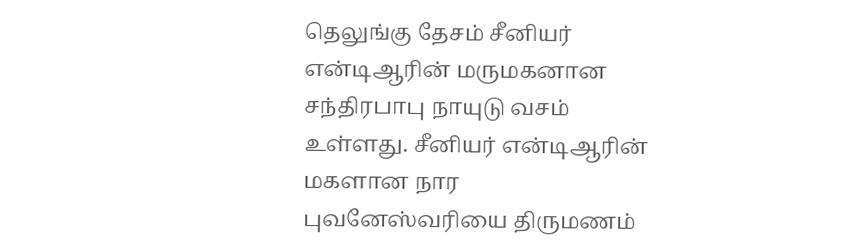தெலுங்கு தேசம் சீனியர் என்டிஆரின் மருமகனான சந்திரபாபு நாயுடு வசம் உள்ளது. சீனியர் என்டிஆரின் மகளான நார புவனேஸ்வரியை திருமணம்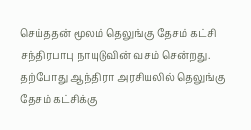செய்ததன் மூலம் தெலுங்கு தேசம் கட்சி சந்திரபாபு நாயுடுவின் வசம் சென்றது. தற்போது ஆந்திரா அரசியலில் தெலுங்கு தேசம் கட்சிக்கு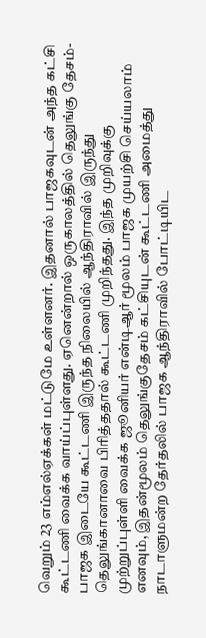வெறும் 23 எம்எல்ஏக்கள் மட்டுமே உள்ளனர். இதனால் பாஜகவுடன் அந்த கட்சி கூட்டணி வைக்க வாய்ப்புள்ளது. ஏனென்றால் ஒருகாலத்தில் தெலுங்கு தேசம்-பாஜக இடையே கூட்டணி இருந்த நிலையில் ஆந்திராவில் இருந்து தெலுங்கானாவை பிரித்ததால் கூட்டணி முறிந்தது. இந்த முறிவுக்கு முற்றுப்புள்ளி வைக்க ஜூனியர் என்டிஆர் மூலம் பாஜக முயற்சி செய்யலாம் எனவும், இதன்மூலம் தெலுங்குதேசம் கட்சியுடன் கூட்டணி அமைத்து நாடாளுமன்ற தேர்தலில் பாஜக ஆந்திராவில் போட்டியிட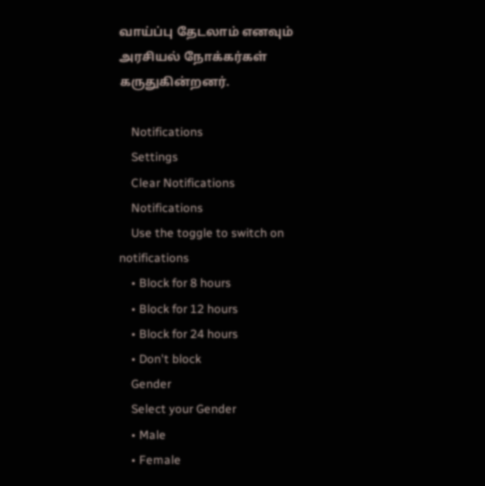வாய்ப்பு தேடலாம் எனவும் அரசியல் நோக்கர்கள் கருதுகின்றனர்.

    Notifications
    Settings
    Clear Notifications
    Notifications
    Use the toggle to switch on notifications
    • Block for 8 hours
    • Block for 12 hours
    • Block for 24 hours
    • Don't block
    Gender
    Select your Gender
    • Male
    • Female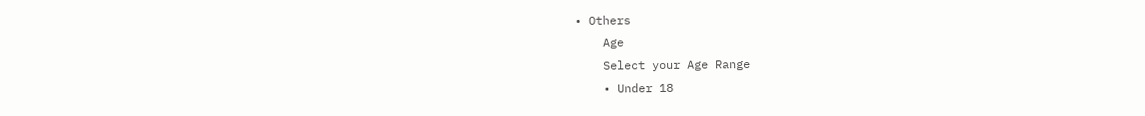• Others
    Age
    Select your Age Range
    • Under 18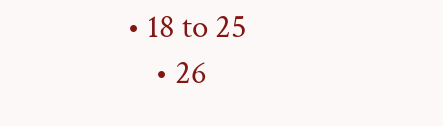• 18 to 25
    • 26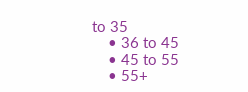to 35
    • 36 to 45
    • 45 to 55
    • 55+